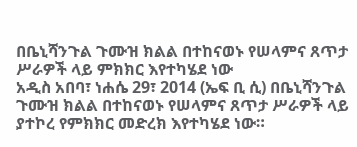በቤኒሻንጉል ጉሙዝ ክልል በተከናወኑ የሠላምና ጸጥታ ሥራዎች ላይ ምክክር እየተካሄደ ነው
አዲስ አበባ፣ ነሐሴ 29፣ 2014 (ኤፍ ቢ ሲ) በቤኒሻንጉል ጉሙዝ ክልል በተከናወኑ የሠላምና ጸጥታ ሥራዎች ላይ ያተኮረ የምክክር መድረክ እየተካሄደ ነው።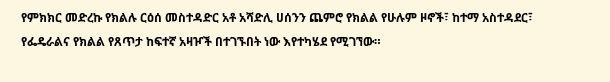የምክክር መድረኩ የክልሉ ርዕሰ መስተዳድር አቶ አሻድሊ ሀሰንን ጨምሮ የክልል የሁሉም ዞኖች፣ ከተማ አስተዳደር፣ የፌዴራልና የክልል የጸጥታ ከፍተኛ አዛዦች በተገኙበት ነው እየተካሄደ የሚገኘው።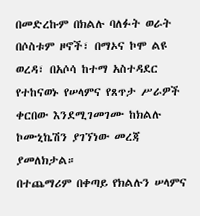በመድረኩም በክልሉ ባለፉት ወራት በሶስቱም ዞኖች፣ በማኦና ኮሞ ልዩ ወረዳ፣ በአሶሳ ከተማ አስተዳደር የተከናወኑ የሠላምና የጸጥታ ሥራዎች ቀርበው እንደሚገመገሙ ከክልሉ ኮሙኒኬሽን ያገኘነው መረጃ ያመለክታል።
በተጨማሪም በቀጣይ የክልሉን ሠላምና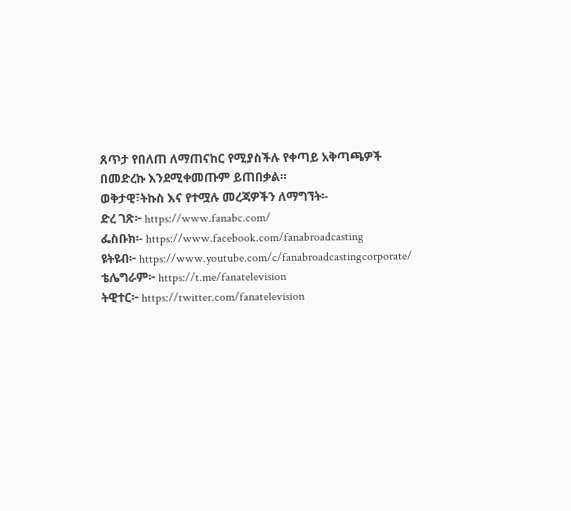ጸጥታ የበለጠ ለማጠናከር የሚያስችሉ የቀጣይ አቅጣጫዎች በመድረኩ እንደሚቀመጡም ይጠበቃል።
ወቅታዊ፣ትኩስ እና የተሟሉ መረጃዎችን ለማግኘት፡-
ድረ ገጽ፦ https://www.fanabc.com/
ፌስቡክ፡- https://www.facebook.com/fanabroadcasting
ዩትዩብ፦ https://www.youtube.com/c/fanabroadcastingcorporate/
ቴሌግራም፦ https://t.me/fanatelevision
ትዊተር፦ https://twitter.com/fanatelevision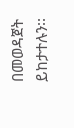በመወዳጀት ይከታተሉን፡፡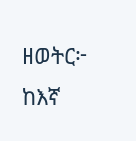ዘወትር፦ ከእኛ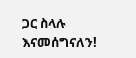ጋር ስላሉ እናመሰግናለን!